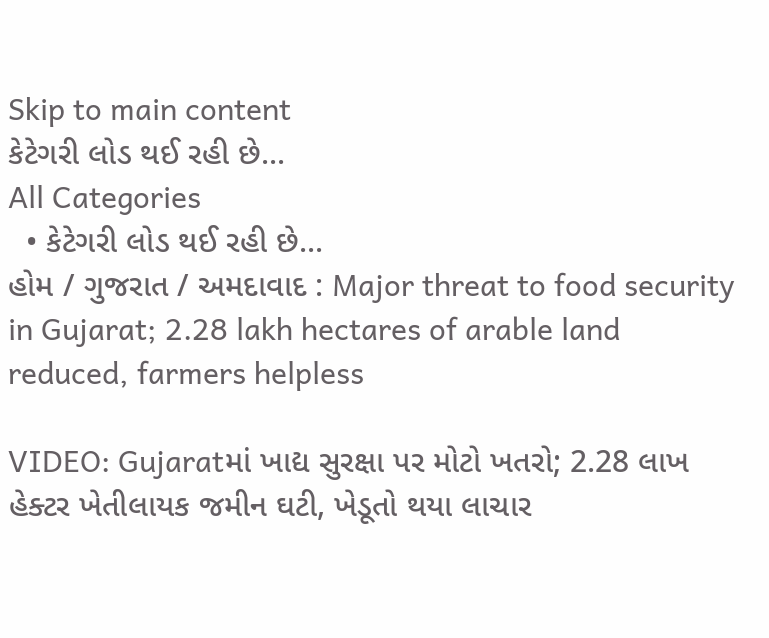Skip to main content
કેટેગરી લોડ થઈ રહી છે...
All Categories
  • કેટેગરી લોડ થઈ રહી છે...
હોમ / ગુજરાત / અમદાવાદ : Major threat to food security in Gujarat; 2.28 lakh hectares of arable land reduced, farmers helpless

VIDEO: Gujaratમાં ખાદ્ય સુરક્ષા પર મોટો ખતરો; 2.28 લાખ હેક્ટર ખેતીલાયક જમીન ઘટી, ખેડૂતો થયા લાચાર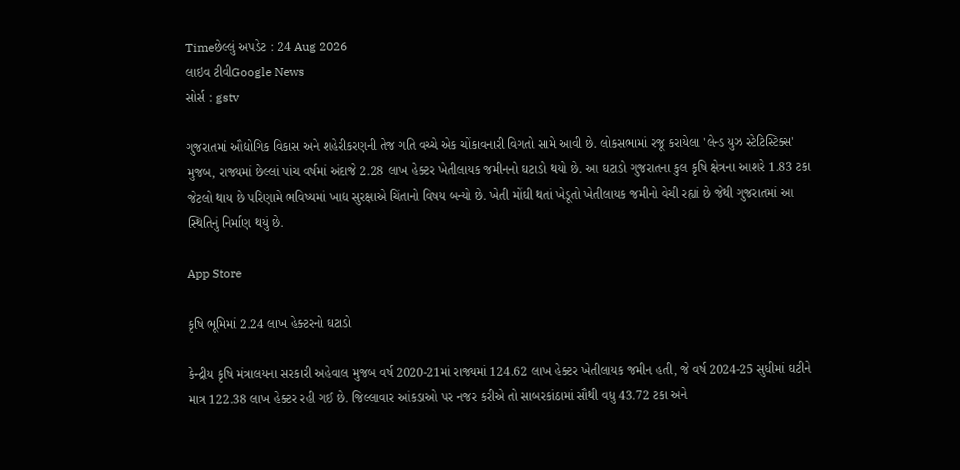Timeછેલ્લું અપડેટ : 24 Aug 2026
લાઇવ ટીવીGoogle News
સોર્સ : gstv

ગુજરાતમાં ઔદ્યોગિક વિકાસ અને શહેરીકરણની તેજ ગતિ વચ્ચે એક ચોંકાવનારી વિગતો સામે આવી છે. લોકસભામાં રજૂ કરાયેલા 'લેન્ડ યુઝ સ્ટેટિસ્ટિક્સ' મુજબ, રાજ્યમાં છેલ્લાં પાંચ વર્ષમાં અંદાજે 2.28 લાખ હેક્ટર ખેતીલાયક જમીનનો ઘટાડો થયો છે. આ ઘટાડો ગુજરાતના કુલ કૃષિ ક્ષેત્રના આશરે 1.83 ટકા જેટલો થાય છે પરિણામે ભવિષ્યમાં ખાદ્ય સુરક્ષાએ ચિંતાનો વિષય બન્યો છે. ખેતી મોંઘી થતાં ખેડૂતો ખેતીલાયક જમીનો વેચી રહ્યાં છે જેથી ગુજરાતમાં આ સ્થિતિનું નિર્માણ થયું છે.

App Store

કૃષિ ભૂમિમાં 2.24 લાખ હેક્ટરનો ઘટાડો

કેન્દ્રીય કૃષિ મંત્રાલયના સરકારી અહેવાલ મુજબ વર્ષ 2020-21માં રાજ્યમાં 124.62 લાખ હેક્ટર ખેતીલાયક જમીન હતી, જે વર્ષ 2024-25 સુધીમાં ઘટીને માત્ર 122.38 લાખ હેક્ટર રહી ગઈ છે. જિલ્લાવાર આંકડાઓ પર નજર કરીએ તો સાબરકાંઠામાં સૌથી વધુ 43.72 ટકા અને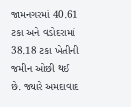જામનગરમાં 40.61 ટકા અને વડોદરામાં 38.18 ટકા ખેતીની જમીન ઓછી થઈ છે. જ્યારે અમદાવાદ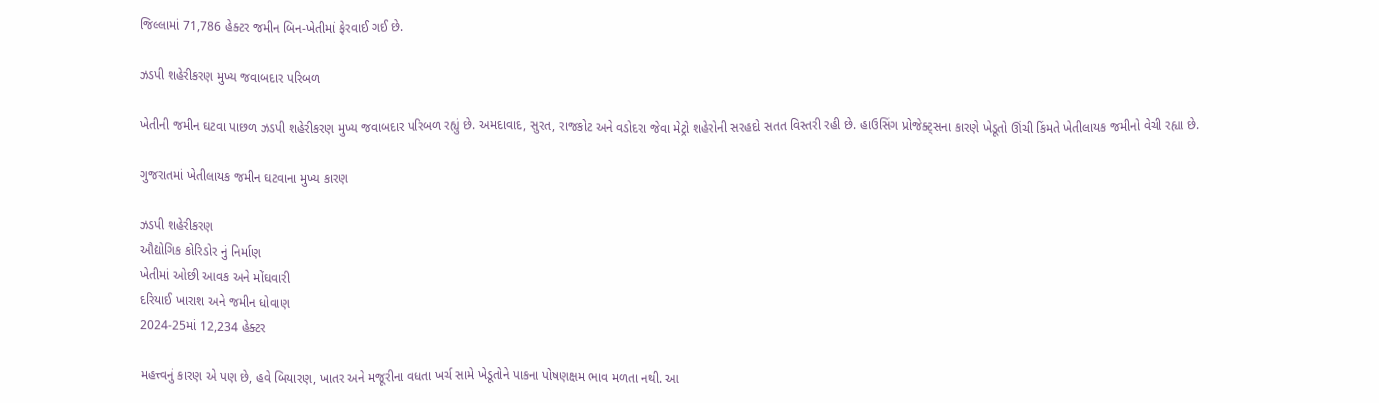જિલ્લામાં 71,786 હેક્ટર જમીન બિન-ખેતીમાં ફેરવાઈ ગઈ છે.

ઝડપી શહેરીકરણ મુખ્ય જવાબદાર પરિબળ

ખેતીની જમીન ઘટવા પાછળ ઝડપી શહેરીકરણ મુખ્ય જવાબદાર પરિબળ રહ્યું છે. અમદાવાદ, સુરત, રાજકોટ અને વડોદરા જેવા મેટ્રો શહેરોની સરહદો સતત વિસ્તરી રહી છે. હાઉસિંગ પ્રોજેક્ટ્સના કારણે ખેડૂતો ઊંચી કિંમતે ખેતીલાયક જમીનો વેચી રહ્યા છે.

ગુજરાતમાં ખેતીલાયક જમીન ઘટવાના મુખ્ય કારણ

ઝડપી શહેરીકરણ
ઔદ્યોગિક કોરિડોર નું નિર્માણ
ખેતીમાં ઓછી આવક અને મોંઘવારી
દરિયાઈ ખારાશ અને જમીન ધોવાણ
2024-25માં 12,234 હેક્ટર

મહત્ત્વનું કારણ એ પણ છે, હવે બિયારણ, ખાતર અને મજૂરીના વધતા ખર્ચ સામે ખેડૂતોને પાકના પોષણક્ષમ ભાવ મળતા નથી. આ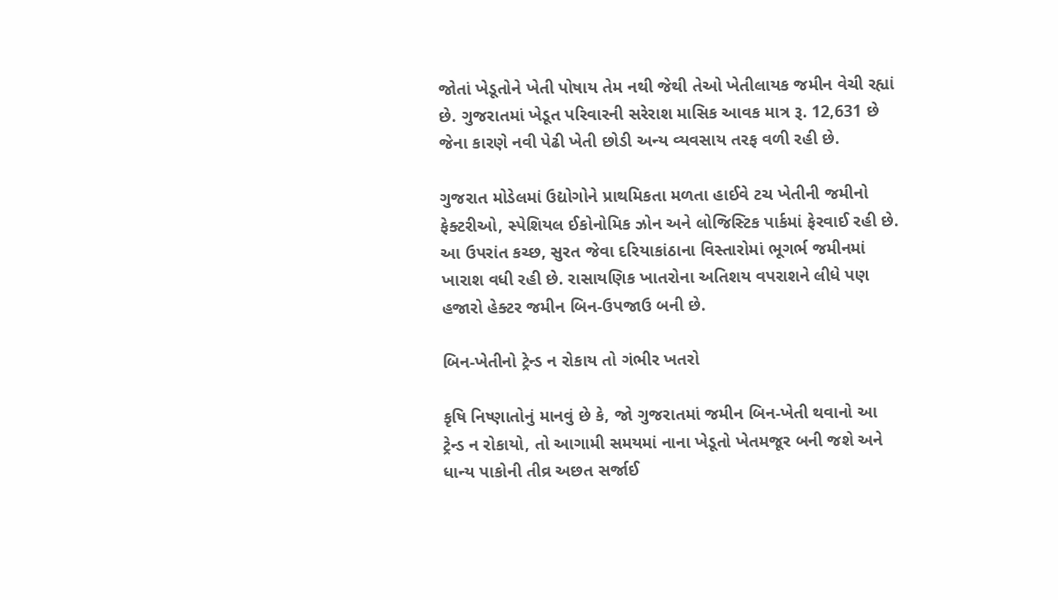જોતાં ખેડૂતોને ખેતી પોષાય તેમ નથી જેથી તેઓ ખેતીલાયક જમીન વેચી રહ્યાં છે. ગુજરાતમાં ખેડૂત પરિવારની સરેરાશ માસિક આવક માત્ર રૂ. 12,631 છે જેના કારણે નવી પેઢી ખેતી છોડી અન્ય વ્યવસાય તરફ વળી રહી છે.

ગુજરાત મોડેલમાં ઉદ્યોગોને પ્રાથમિકતા મળતા હાઈવે ટચ ખેતીની જમીનો ફેક્ટરીઓ, સ્પેશિયલ ઈકોનોમિક ઝોન અને લોજિસ્ટિક પાર્કમાં ફેરવાઈ રહી છે. આ ઉપરાંત કચ્છ, સુરત જેવા દરિયાકાંઠાના વિસ્તારોમાં ભૂગર્ભ જમીનમાં ખારાશ વધી રહી છે. રાસાયણિક ખાતરોના અતિશય વપરાશને લીધે પણ હજારો હેક્ટર જમીન બિન-ઉપજાઉ બની છે.

બિન-ખેતીનો ટ્રેન્ડ ન રોકાય તો ગંભીર ખતરો

કૃષિ નિષ્ણાતોનું માનવું છે કે, જો ગુજરાતમાં જમીન બિન-ખેતી થવાનો આ ટ્રેન્ડ ન રોકાયો, તો આગામી સમયમાં નાના ખેડૂતો ખેતમજૂર બની જશે અને ધાન્ય પાકોની તીવ્ર અછત સર્જાઈ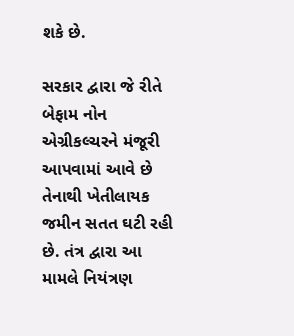શકે છે.

સરકાર દ્વારા જે રીતે બેફામ નોન એગ્રીકલ્ચરને મંજૂરી આપવામાં આવે છે તેનાથી ખેતીલાયક જમીન સતત ઘટી રહી છે. તંત્ર દ્વારા આ મામલે નિયંત્રણ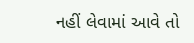નહીં લેવામાં આવે તો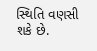સ્થિતિ વણસી શકે છે.